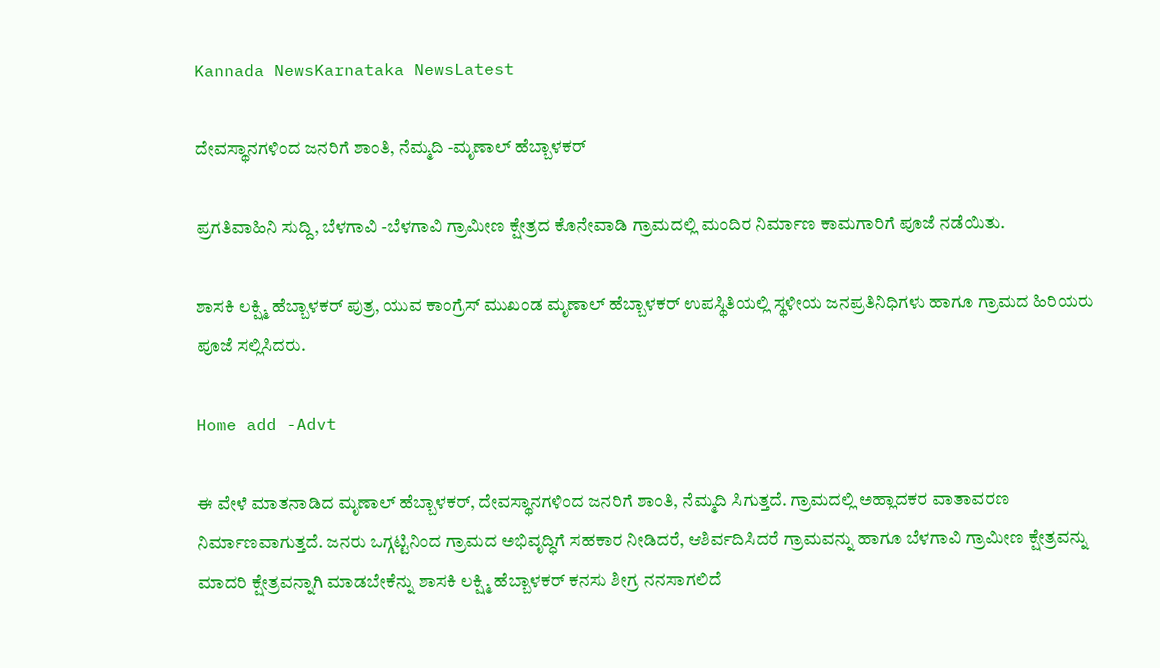Kannada NewsKarnataka NewsLatest

ದೇವಸ್ಥಾನಗಳಿಂದ ಜನರಿಗೆ ಶಾಂತಿ, ನೆಮ್ಮದಿ -ಮೃಣಾಲ್ ಹೆಬ್ಬಾಳಕರ್

ಪ್ರಗತಿವಾಹಿನಿ ಸುದ್ದಿ, ಬೆಳಗಾವಿ -ಬೆಳಗಾವಿ ಗ್ರಾಮೀಣ ಕ್ಷೇತ್ರದ ಕೊನೇವಾಡಿ ಗ್ರಾಮದಲ್ಲಿ ಮಂದಿರ ನಿರ್ಮಾಣ ಕಾಮಗಾರಿಗೆ ಪೂಜೆ ನಡೆಯಿತು.

ಶಾಸಕಿ ಲಕ್ಷ್ಮಿ ಹೆಬ್ಬಾಳಕರ್ ಪುತ್ರ, ಯುವ ಕಾಂಗ್ರೆಸ್ ಮುಖಂಡ ಮೃಣಾಲ್ ಹೆಬ್ಬಾಳಕರ್ ಉಪಸ್ಥಿತಿಯಲ್ಲಿ ಸ್ಥಳೀಯ ಜನಪ್ರತಿನಿಧಿಗಳು ಹಾಗೂ ಗ್ರಾಮದ ಹಿರಿಯರು ಪೂಜೆ ಸಲ್ಲಿಸಿದರು.

Home add -Advt

ಈ ವೇಳೆ ಮಾತನಾಡಿದ ಮೃಣಾಲ್ ಹೆಬ್ಬಾಳಕರ್, ದೇವಸ್ಥಾನಗಳಿಂದ ಜನರಿಗೆ ಶಾಂತಿ, ನೆಮ್ಮದಿ ಸಿಗುತ್ತದೆ. ಗ್ರಾಮದಲ್ಲಿ ಅಹ್ಲಾದಕರ ವಾತಾವರಣ  ನಿರ್ಮಾಣವಾಗುತ್ತದೆ. ಜನರು ಒಗ್ಗಟ್ಟಿನಿಂದ ಗ್ರಾಮದ ಅಭಿವೃದ್ಧಿಗೆ ಸಹಕಾರ ನೀಡಿದರೆ, ಆಶಿರ್ವದಿಸಿದರೆ ಗ್ರಾಮವನ್ನು ಹಾಗೂ ಬೆಳಗಾವಿ ಗ್ರಾಮೀಣ ಕ್ಷೇತ್ರವನ್ನು ಮಾದರಿ ಕ್ಷೇತ್ರವನ್ನಾಗಿ ಮಾಡಬೇಕೆನ್ನು ಶಾಸಕಿ ಲಕ್ಷ್ಮಿ ಹೆಬ್ಬಾಳಕರ್ ಕನಸು ಶೀಗ್ರ ನನಸಾಗಲಿದೆ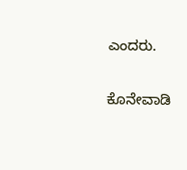ಎಂದರು.

ಕೊನೇವಾಡಿ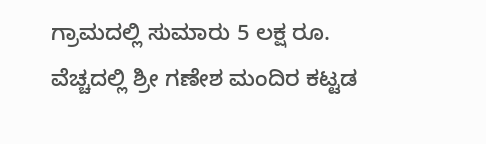ಗ್ರಾಮದಲ್ಲಿ ಸುಮಾರು 5 ಲಕ್ಷ ರೂ.  ವೆಚ್ಚದಲ್ಲಿ ಶ್ರೀ ಗಣೇಶ ಮಂದಿರ ಕಟ್ಟಡ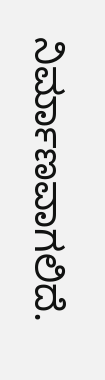ನಿರ್ಮಾಣವಾಗಲಿದೆ.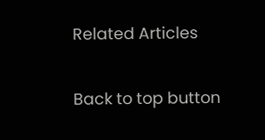Related Articles

Back to top button